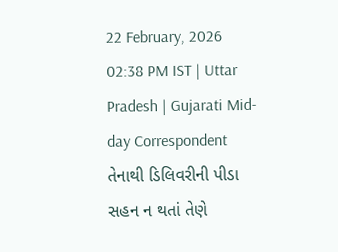22 February, 2026 02:38 PM IST | Uttar Pradesh | Gujarati Mid-day Correspondent
તેનાથી ડિલિવરીની પીડા સહન ન થતાં તેણે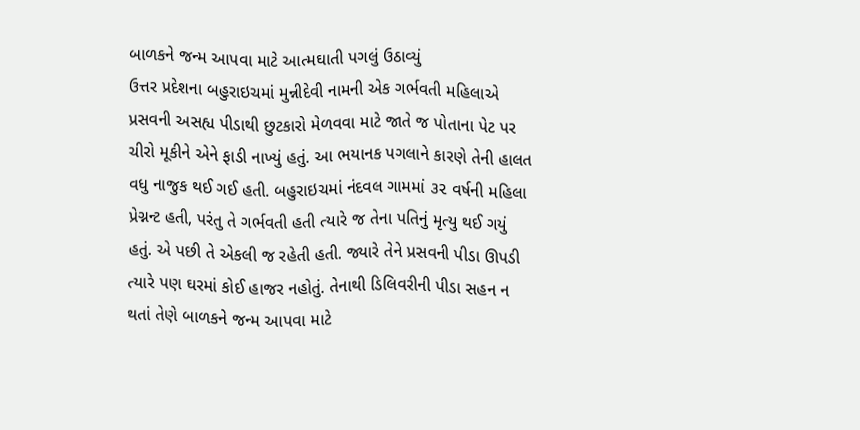બાળકને જન્મ આપવા માટે આત્મઘાતી પગલું ઉઠાવ્યું
ઉત્તર પ્રદેશના બહુરાઇચમાં મુન્નીદેવી નામની એક ગર્ભવતી મહિલાએ પ્રસવની અસહ્ય પીડાથી છુટકારો મેળવવા માટે જાતે જ પોતાના પેટ પર ચીરો મૂકીને એને ફાડી નાખ્યું હતું. આ ભયાનક પગલાને કારણે તેની હાલત વધુ નાજુક થઈ ગઈ હતી. બહુરાઇચમાં નંદવલ ગામમાં ૩૨ વર્ષની મહિલા પ્રેગ્નન્ટ હતી, પરંતુ તે ગર્ભવતી હતી ત્યારે જ તેના પતિનું મૃત્યુ થઈ ગયું હતું. એ પછી તે એકલી જ રહેતી હતી. જ્યારે તેને પ્રસવની પીડા ઊપડી ત્યારે પણ ઘરમાં કોઈ હાજર નહોતું. તેનાથી ડિલિવરીની પીડા સહન ન થતાં તેણે બાળકને જન્મ આપવા માટે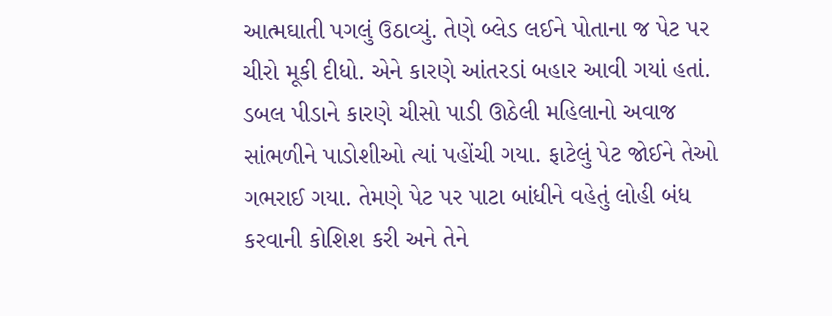આત્મઘાતી પગલું ઉઠાવ્યું. તેણે બ્લેડ લઈને પોતાના જ પેટ પર ચીરો મૂકી દીધો. એને કારણે આંતરડાં બહાર આવી ગયાં હતાં. ડબલ પીડાને કારણે ચીસો પાડી ઊઠેલી મહિલાનો અવાજ સાંભળીને પાડોશીઓ ત્યાં પહોંચી ગયા. ફાટેલું પેટ જોઈને તેઓ ગભરાઈ ગયા. તેમણે પેટ પર પાટા બાંધીને વહેતું લોહી બંધ કરવાની કોશિશ કરી અને તેને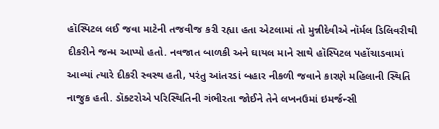હૉસ્પિટલ લઈ જવા માટેની તજવીજ કરી રહ્યા હતા એટલામાં તો મુન્નીદેવીએ નૉર્મલ ડિલિવરીથી દીકરીને જન્મ આપ્યો હતો. નવજાત બાળકી અને ઘાયલ માને સાથે હૉસ્પિટલ પહોંચાડવામાં આવ્યાં ત્યારે દીકરી સ્વસ્થ હતી, પરંતુ આંતરડાં બહાર નીકળી જવાને કારણે મહિલાની સ્થિતિ નાજુક હતી. ડૉક્ટરોએ પરિસ્થિતિની ગંભીરતા જોઈને તેને લખનઉમાં ઇમર્જન્સી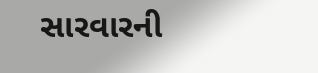સારવારની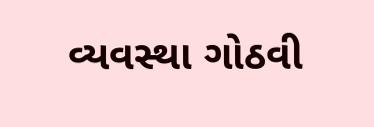વ્યવસ્થા ગોઠવી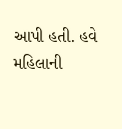આપી હતી. હવે મહિલાની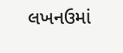લખનઉમાં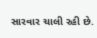સારવાર ચાલી રહી છે.